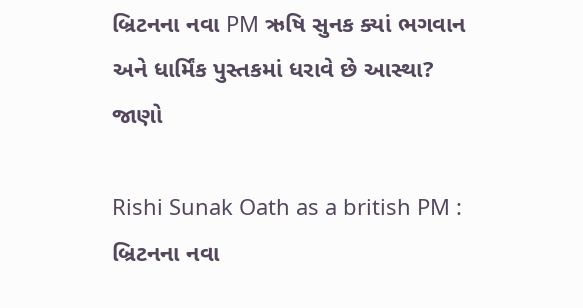બ્રિટનના નવા PM ઋષિ સુનક ક્યાં ભગવાન અને ધાર્મિંક પુસ્તકમાં ધરાવે છે આસ્થા? જાણો

Rishi Sunak Oath as a british PM : બ્રિટનના નવા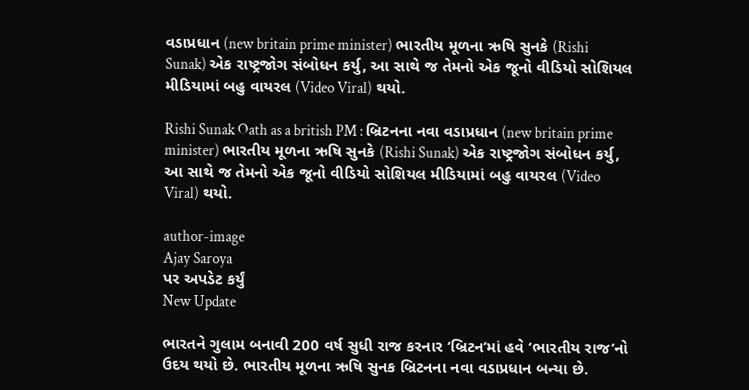વડાપ્રધાન (new britain prime minister) ભારતીય મૂળના ઋષિ સુનકે (Rishi Sunak) એક રાષ્ટ્રજોગ સંબોધન કર્યુ, આ સાથે જ તેમનો એક જૂનો વીડિયો સોશિયલ મીડિયામાં બહુ વાયરલ (Video Viral) થયો.

Rishi Sunak Oath as a british PM : બ્રિટનના નવા વડાપ્રધાન (new britain prime minister) ભારતીય મૂળના ઋષિ સુનકે (Rishi Sunak) એક રાષ્ટ્રજોગ સંબોધન કર્યુ, આ સાથે જ તેમનો એક જૂનો વીડિયો સોશિયલ મીડિયામાં બહુ વાયરલ (Video Viral) થયો.

author-image
Ajay Saroya
પર અપડેટ કર્યું
New Update

ભારતને ગુલામ બનાવી 200 વર્ષ સુધી રાજ કરનાર ‘બ્રિટન’માં હવે ‘ભારતીય રાજ’નો ઉદય થયો છે. ભારતીય મૂળના ઋષિ સુનક બ્રિટનના નવા વડાપ્રધાન બન્યા છે.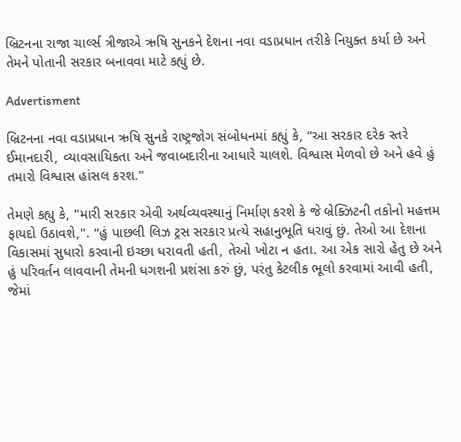બ્રિટનના રાજા ચાર્લ્સ ત્રીજાએ ઋષિ સુનકને દેશના નવા વડાપ્રધાન તરીકે નિયુક્ત કર્યા છે અને તેમને પોતાની સરકાર બનાવવા માટે કહ્યું છે.

Advertisment

બ્રિટનના નવા વડાપ્રધાન ઋષિ સુનકે રાષ્ટ્રજોગ સંબોધનમાં કહ્યું કે, “આ સરકાર દરેક સ્તરે ઈમાનદારી, વ્યાવસાયિકતા અને જવાબદારીના આધારે ચાલશે. વિશ્વાસ મેળવો છે અને હવે હું તમારો વિશ્વાસ હાંસલ કરશ."

તેમણે કહ્યુ કે, "મારી સરકાર એવી અર્થવ્યવસ્થાનું નિર્માણ કરશે કે જે બ્રેક્ઝિટની તકોનો મહત્તમ ફાયદો ઉઠાવશે,". “હું પાછલી લિઝ ટ્રસ સરકાર પ્રત્યે સહાનુભૂતિ ધરાવું છું. તેઓ આ દેશના વિકાસમાં સુધારો કરવાની ઇચ્છા ધરાવતી હતી, તેઓ ખોટા ન હતા. આ એક સારો હેતુ છે અને હું પરિવર્તન લાવવાની તેમની ધગશની પ્રશંસા કરું છું, પરંતુ કેટલીક ભૂલો કરવામાં આવી હતી, જેમાં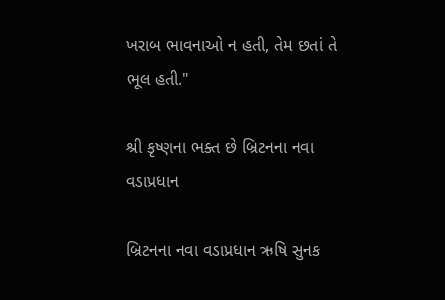ખરાબ ભાવનાઓ ન હતી, તેમ છતાં તે ભૂલ હતી."

શ્રી કૃષ્ણના ભક્ત છે બ્રિટનના નવા વડાપ્રધાન

બ્રિટનના નવા વડાપ્રધાન ઋષિ સુનક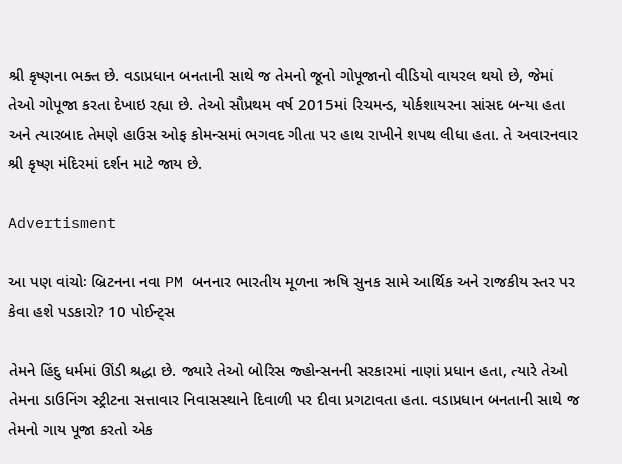શ્રી કૃષ્ણના ભક્ત છે. વડાપ્રધાન બનતાની સાથે જ તેમનો જૂનો ગોપૂજાનો વીડિયો વાયરલ થયો છે, જેમાં તેઓ ગોપૂજા કરતા દેખાઇ રહ્યા છે. તેઓ સૌપ્રથમ વર્ષ 2015માં રિચમન્ડ, યોર્કશાયરના સાંસદ બન્યા હતા અને ત્યારબાદ તેમણે હાઉસ ઓફ કોમન્સમાં ભગવદ ગીતા પર હાથ રાખીને શપથ લીધા હતા. તે અવારનવાર શ્રી કૃષ્ણ મંદિરમાં દર્શન માટે જાય છે.

Advertisment

આ પણ વાંચોઃ બ્રિટનના નવા PM બનનાર ભારતીય મૂળના ઋષિ સુનક સામે આર્થિક અને રાજકીય સ્તર પર કેવા હશે પડકારો? 10 પોઈન્ટ્સ

તેમને હિંદુ ધર્મમાં ઊંડી શ્રદ્ધા છે. જ્યારે તેઓ બોરિસ જ્હોન્સનની સરકારમાં નાણાં પ્રધાન હતા, ત્યારે તેઓ તેમના ડાઉનિંગ સ્ટ્રીટના સત્તાવાર નિવાસસ્થાને દિવાળી પર દીવા પ્રગટાવતા હતા. વડાપ્રધાન બનતાની સાથે જ તેમનો ગાય પૂજા કરતો એક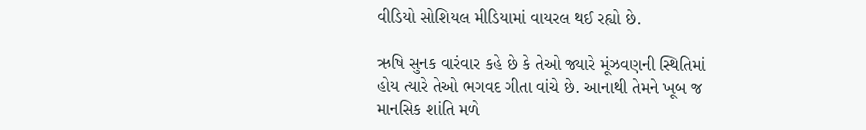વીડિયો સોશિયલ મીડિયામાં વાયરલ થઈ રહ્યો છે.

ઋષિ સુનક વારંવાર કહે છે કે તેઓ જ્યારે મૂંઝવણની સ્થિતિમાં હોય ત્યારે તેઓ ભગવદ ગીતા વાંચે છે. આનાથી તેમને ખૂબ જ માનસિક શાંતિ મળે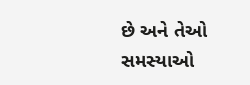છે અને તેઓ સમસ્યાઓ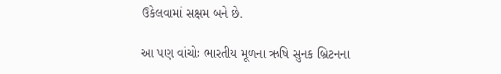ઉકેલવામાં સક્ષમ બને છે.

આ પણ વાંચોઃ ભારતીય મૂળના ઋષિ સુનક બ્રિટનના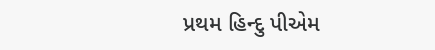પ્રથમ હિન્દુ પીએમ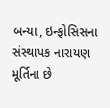બન્યા, ઇન્ફોસિસના સંસ્થાપક નારાયણ મૂર્તિના છે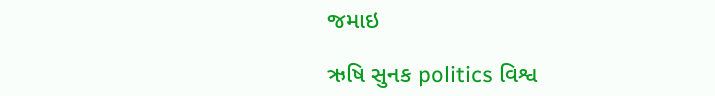જમાઇ

ઋષિ સુનક politics વિશ્વ